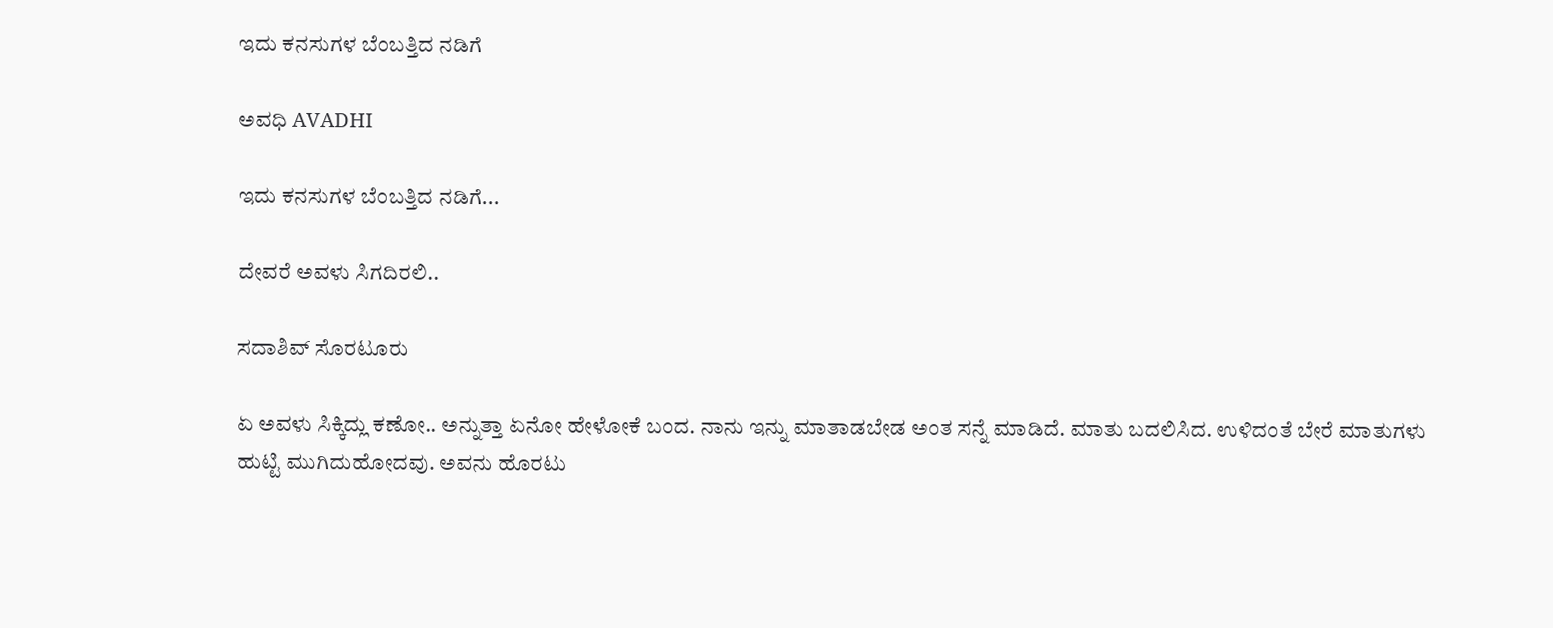ಇದು ಕನಸುಗಳ ಬೆಂಬತ್ತಿದ ನಡಿಗೆ‍

ಅವಧಿ AVADHI

ಇದು ಕನಸುಗಳ ಬೆಂಬತ್ತಿದ ನಡಿಗೆ...

ದೇವರೆ ಅವಳು ಸಿಗದಿರಲಿ..

ಸದಾಶಿವ್ ಸೊರಟೂರು

ಏ ಅವಳು ಸಿಕ್ಕಿದ್ಲು ಕಣೋ.. ಅನ್ನುತ್ತಾ ಏನೋ ಹೇಳೋಕೆ ಬಂದ. ನಾನು ಇನ್ನು ಮಾತಾಡಬೇಡ ಅಂತ ಸನ್ನೆ ಮಾಡಿದೆ. ಮಾತು ಬದಲಿಸಿದ. ಉಳಿದಂತೆ ಬೇರೆ ಮಾತುಗಳು ಹುಟ್ಟಿ ಮುಗಿದುಹೋದವು. ಅವನು ಹೊರಟು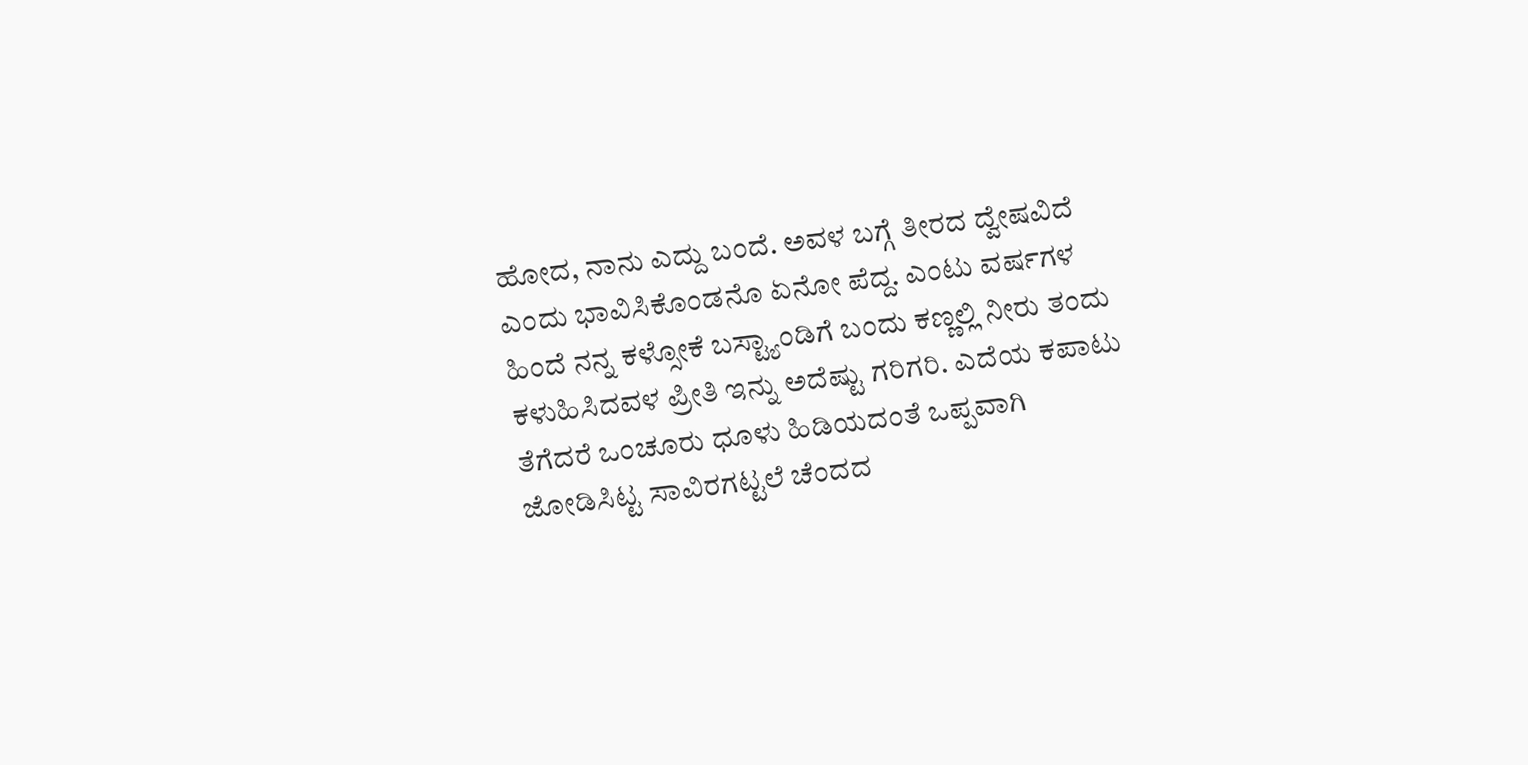ಹೋದ, ನಾನು ಎದ್ದು ಬಂದೆ. ಅವಳ ಬಗ್ಗೆ ತೀರದ ದ್ವೇಷವಿದೆ ಎಂದು ಭಾವಿಸಿಕೊಂಡನೊ ಏನೋ ಪೆದ್ದ. ಎಂಟು ವರ್ಷಗಳ ಹಿಂದೆ ನನ್ನ ಕಳ್ಸೋಕೆ ಬಸ್ಟ್ಯಾಂಡಿಗೆ ಬಂದು ಕಣ್ಣಲ್ಲಿ ನೀರು ತಂದು ಕಳುಹಿಸಿದವಳ ಪ್ರೀತಿ ಇನ್ನು ಅದೆಷ್ಟು ಗರಿಗರಿ. ಎದೆಯ ಕಪಾಟು ತೆಗೆದರೆ ಒಂಚೂರು ಧೂಳು ಹಿಡಿಯದಂತೆ ಒಪ್ಪವಾಗಿ ಜೋಡಿಸಿಟ್ಟ ಸಾವಿರಗಟ್ಟಲೆ ಚೆಂದದ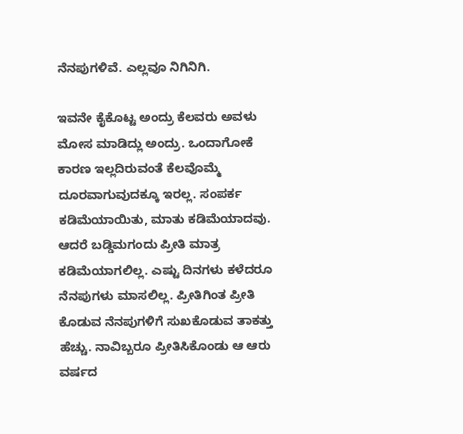ನೆನಪುಗಳಿವೆ. ಎಲ್ಲವೂ ನಿಗಿನಿಗಿ.

ಇವನೇ ಕೈಕೊಟ್ಟ ಅಂದ್ರು ಕೆಲವರು ಅವಳು ಮೋಸ ಮಾಡಿದ್ಲು ಅಂದ್ರು. ಒಂದಾಗೋಕೆ ಕಾರಣ ಇಲ್ಲದಿರುವಂತೆ ಕೆಲವೊಮ್ಮೆ ದೂರವಾಗುವುದಕ್ಕೂ ಇರಲ್ಲ. ಸಂಪರ್ಕ ಕಡಿಮೆಯಾಯಿತು, ಮಾತು ಕಡಿಮೆಯಾದವು. ಆದರೆ ಬಡ್ಡಿಮಗಂದು ಪ್ರೀತಿ ಮಾತ್ರ ಕಡಿಮೆಯಾಗಲಿಲ್ಲ. ಎಷ್ಟು ದಿನಗಳು ಕಳೆದರೂ ನೆನಪುಗಳು ಮಾಸಲಿಲ್ಲ. ಪ್ರೀತಿಗಿಂತ ಪ್ರೀತಿ ಕೊಡುವ ನೆನಪುಗಳಿಗೆ ಸುಖಕೊಡುವ ತಾಕತ್ತು ಹೆಚ್ಚು. ನಾವಿಬ್ಬರೂ ಪ್ರೀತಿಸಿಕೊಂಡು ಆ ಆರು ವರ್ಷದ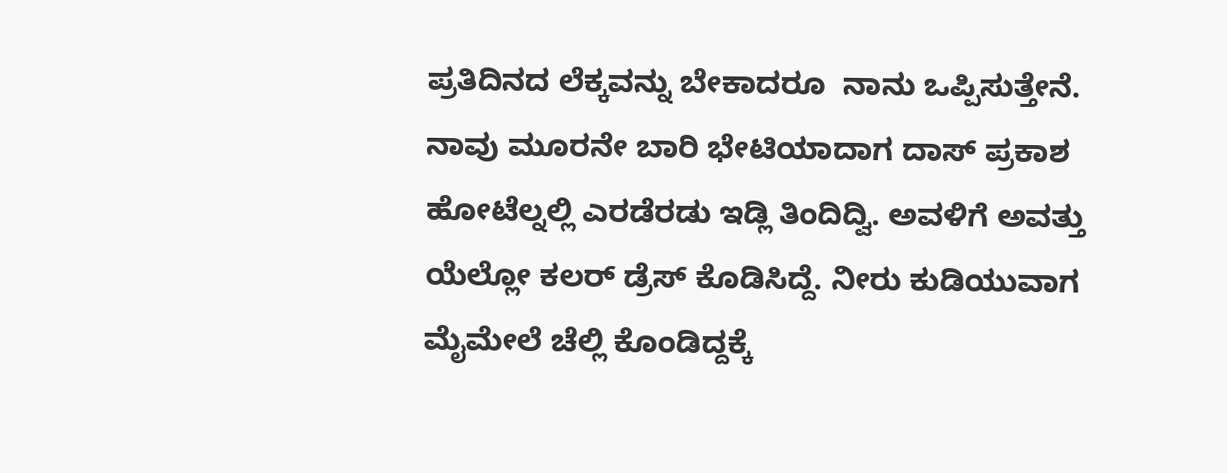ಪ್ರತಿದಿನದ ಲೆಕ್ಕವನ್ನು ಬೇಕಾದರೂ  ನಾನು ಒಪ್ಪಿಸುತ್ತೇನೆ. ನಾವು ಮೂರನೇ ಬಾರಿ ಭೇಟಿಯಾದಾಗ ದಾಸ್ ಪ್ರಕಾಶ ಹೋಟೆಲ್ನಲ್ಲಿ ಎರಡೆರಡು ಇಡ್ಲಿ ತಿಂದಿದ್ವಿ. ಅವಳಿಗೆ ಅವತ್ತು ಯೆಲ್ಲೋ ಕಲರ್ ಡ್ರೆಸ್ ಕೊಡಿಸಿದ್ದೆ. ನೀರು ಕುಡಿಯುವಾಗ ಮೈಮೇಲೆ ಚೆಲ್ಲಿ ಕೊಂಡಿದ್ದಕ್ಕೆ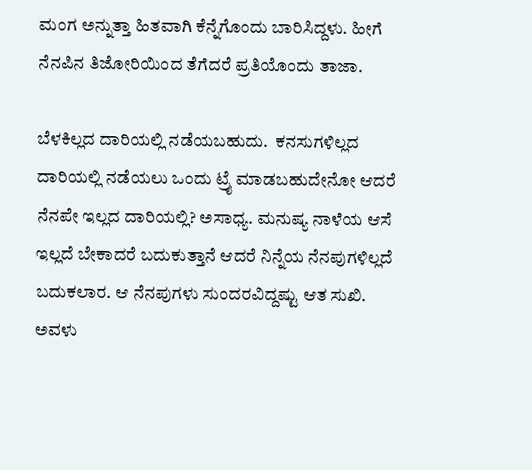ಮಂಗ ಅನ್ನುತ್ತಾ ಹಿತವಾಗಿ ಕೆನ್ನೆಗೊಂದು ಬಾರಿಸಿದ್ದಳು. ಹೀಗೆ ನೆನಪಿನ ತಿಜೋರಿಯಿಂದ ತೆಗೆದರೆ ಪ್ರತಿಯೊಂದು ತಾಜಾ.

ಬೆಳಕಿಲ್ಲದ ದಾರಿಯಲ್ಲಿ ನಡೆಯಬಹುದು.  ಕನಸುಗಳಿಲ್ಲದ ದಾರಿಯಲ್ಲಿ ನಡೆಯಲು ಒಂದು ಟ್ರೈ ಮಾಡಬಹುದೇನೋ ಆದರೆ ನೆನಪೇ ಇಲ್ಲದ ದಾರಿಯಲ್ಲಿ? ಅಸಾಧ್ಯ. ಮನುಷ್ಯ ನಾಳೆಯ ಆಸೆ ಇಲ್ಲದೆ ಬೇಕಾದರೆ ಬದುಕುತ್ತಾನೆ ಆದರೆ ನಿನ್ನೆಯ ನೆನಪುಗಳಿಲ್ಲದೆ ಬದುಕಲಾರ. ಆ ನೆನಪುಗಳು ಸುಂದರವಿದ್ದಷ್ಟು ಆತ ಸುಖಿ. ಅವಳು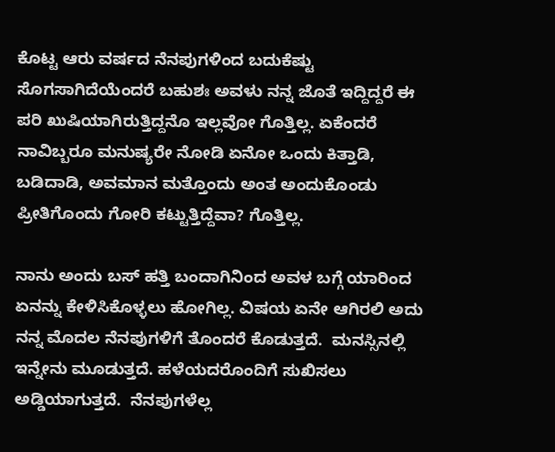ಕೊಟ್ಟ ಆರು ವರ್ಷದ ನೆನಪುಗಳಿಂದ ಬದುಕೆಷ್ಟು ಸೊಗಸಾಗಿದೆಯೆಂದರೆ ಬಹುಶಃ ಅವಳು ನನ್ನ ಜೊತೆ ಇದ್ದಿದ್ದರೆ ಈ ಪರಿ ಖುಷಿಯಾಗಿರುತ್ತಿದ್ದನೊ ಇಲ್ಲವೋ ಗೊತ್ತಿಲ್ಲ. ಏಕೆಂದರೆ ನಾವಿಬ್ಬರೂ ಮನುಷ್ಯರೇ ನೋಡಿ ಏನೋ ಒಂದು ಕಿತ್ತಾಡಿ, ಬಡಿದಾಡಿ, ಅವಮಾನ ಮತ್ತೊಂದು ಅಂತ ಅಂದುಕೊಂಡು ಪ್ರೀತಿಗೊಂದು ಗೋರಿ ಕಟ್ಟುತ್ತಿದ್ದೆವಾ? ಗೊತ್ತಿಲ್ಲ.

ನಾನು ಅಂದು ಬಸ್ ಹತ್ತಿ ಬಂದಾಗಿನಿಂದ ಅವಳ ಬಗ್ಗೆ ಯಾರಿಂದ ಏನನ್ನು ಕೇಳಿಸಿಕೊಳ್ಳಲು ಹೋಗಿಲ್ಲ. ವಿಷಯ ಏನೇ ಆಗಿರಲಿ ಅದು ನನ್ನ ಮೊದಲ ನೆನಪುಗಳಿಗೆ ತೊಂದರೆ ಕೊಡುತ್ತದೆ.  ಮನಸ್ಸಿನಲ್ಲಿ ಇನ್ನೇನು ಮೂಡುತ್ತದೆ. ಹಳೆಯದರೊಂದಿಗೆ ಸುಖಿಸಲು ಅಡ್ಡಿಯಾಗುತ್ತದೆ.  ನೆನಪುಗಳೆಲ್ಲ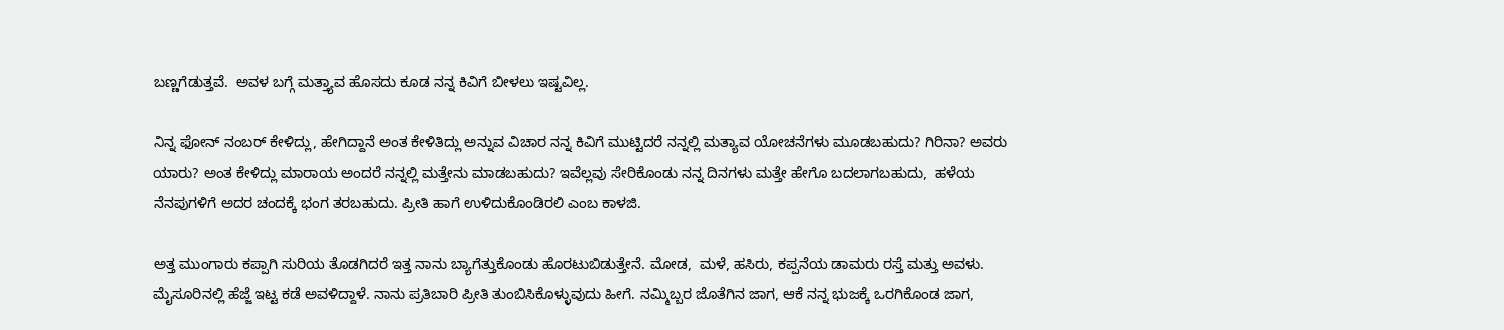ಬಣ್ಣಗೆಡುತ್ತವೆ.  ಅವಳ ಬಗ್ಗೆ ಮತ್ತ್ಯಾವ ಹೊಸದು ಕೂಡ ನನ್ನ ಕಿವಿಗೆ ಬೀಳಲು ಇಷ್ಟವಿಲ್ಲ.

ನಿನ್ನ ಫೋನ್ ನಂಬರ್ ಕೇಳಿದ್ಲು, ಹೇಗಿದ್ದಾನೆ ಅಂತ ಕೇಳಿತಿದ್ಲು ಅನ್ನುವ ವಿಚಾರ ನನ್ನ ಕಿವಿಗೆ ಮುಟ್ಟಿದರೆ ನನ್ನಲ್ಲಿ ಮತ್ಯಾವ ಯೋಚನೆಗಳು ಮೂಡಬಹುದು? ಗಿರಿನಾ? ಅವರು ಯಾರು? ಅಂತ ಕೇಳಿದ್ಲು ಮಾರಾಯ ಅಂದರೆ ನನ್ನಲ್ಲಿ ಮತ್ತೇನು ಮಾಡಬಹುದು? ಇವೆಲ್ಲವು ಸೇರಿಕೊಂಡು ನನ್ನ ದಿನಗಳು ಮತ್ತೇ ಹೇಗೊ ಬದಲಾಗಬಹುದು,  ಹಳೆಯ ನೆನಪುಗಳಿಗೆ ಅದರ ಚಂದಕ್ಕೆ ಭಂಗ ತರಬಹುದು. ಪ್ರೀತಿ ಹಾಗೆ ಉಳಿದುಕೊಂಡಿರಲಿ ಎಂಬ ಕಾಳಜಿ.

ಅತ್ತ ಮುಂಗಾರು ಕಪ್ಪಾಗಿ ಸುರಿಯ ತೊಡಗಿದರೆ ಇತ್ತ ನಾನು ಬ್ಯಾಗೆತ್ತುಕೊಂಡು ಹೊರಟುಬಿಡುತ್ತೇನೆ. ಮೋಡ,  ಮಳೆ, ಹಸಿರು, ಕಪ್ಪನೆಯ ಡಾಮರು ರಸ್ತೆ ಮತ್ತು ಅವಳು. ಮೈಸೂರಿನಲ್ಲಿ ಹೆಜ್ಜೆ ಇಟ್ಟ ಕಡೆ ಅವಳಿದ್ದಾಳೆ. ನಾನು ಪ್ರತಿಬಾರಿ ಪ್ರೀತಿ ತುಂಬಿಸಿಕೊಳ್ಳುವುದು ಹೀಗೆ. ನಮ್ಮಿಬ್ಬರ ಜೊತೆಗಿನ ಜಾಗ, ಆಕೆ ನನ್ನ ಭುಜಕ್ಕೆ ಒರಗಿಕೊಂಡ ಜಾಗ,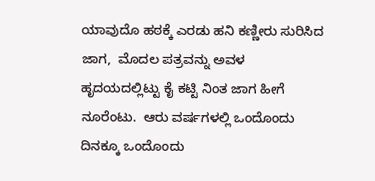ಯಾವುದೊ ಹಠಕ್ಕೆ ಎರಡು ಹನಿ ಕಣ್ಣೀರು ಸುರಿಸಿದ ಜಾಗ,  ಮೊದಲ ಪತ್ರವನ್ನು ಅವಳ ಹೃದಯದಲ್ಲಿಟ್ಟು ಕೈ ಕಟ್ಟಿ ನಿಂತ ಜಾಗ ಹೀಗೆ ನೂರೆಂಟು.  ಆರು ವರ್ಷಗಳಲ್ಲಿ ಒಂದೊಂದು ದಿನಕ್ಕೂ ಒಂದೊಂದು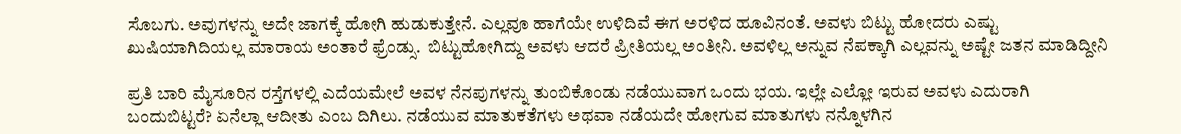ಸೊಬಗು. ಅವುಗಳನ್ನು ಅದೇ ಜಾಗಕ್ಕೆ ಹೋಗಿ ಹುಡುಕುತ್ತೇನೆ. ಎಲ್ಲವೂ ಹಾಗೆಯೇ ಉಳಿದಿವೆ ಈಗ ಅರಳಿದ ಹೂವಿನಂತೆ. ಅವಳು ಬಿಟ್ಟು ಹೋದರು ಎಷ್ಟು ಖುಷಿಯಾಗಿದಿಯಲ್ಲ ಮಾರಾಯ ಅಂತಾರೆ ಫ್ರೆಂಡ್ಸು.  ಬಿಟ್ಟುಹೋಗಿದ್ದು ಅವಳು ಆದರೆ ಪ್ರೀತಿಯಲ್ಲ ಅಂತೀನಿ. ಅವಳಿಲ್ಲ ಅನ್ನುವ ನೆಪಕ್ಕಾಗಿ ಎಲ್ಲವನ್ನು ಅಷ್ಟೇ ಜತನ ಮಾಡಿದ್ದೀನಿ

ಪ್ರತಿ ಬಾರಿ ಮೈಸೂರಿನ ರಸ್ತೆಗಳಲ್ಲಿ ಎದೆಯಮೇಲೆ ಅವಳ ನೆನಪುಗಳನ್ನು ತುಂಬಿಕೊಂಡು ನಡೆಯುವಾಗ ಒಂದು ಭಯ. ಇಲ್ಲೇ ಎಲ್ಲೋ ಇರುವ ಅವಳು ಎದುರಾಗಿ ಬಂದುಬಿಟ್ಟರೆ? ಏನೆಲ್ಲಾ ಆದೀತು ಎಂಬ ದಿಗಿಲು. ನಡೆಯುವ ಮಾತುಕತೆಗಳು ಅಥವಾ ನಡೆಯದೇ ಹೋಗುವ ಮಾತುಗಳು ನನ್ನೊಳಗಿನ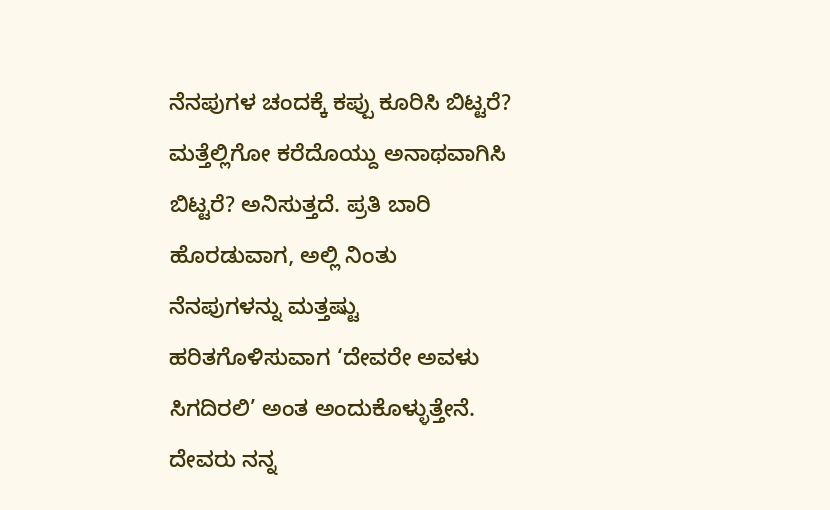ನೆನಪುಗಳ ಚಂದಕ್ಕೆ ಕಪ್ಪು ಕೂರಿಸಿ ಬಿಟ್ಟರೆ? ಮತ್ತೆಲ್ಲಿಗೋ ಕರೆದೊಯ್ದು ಅನಾಥವಾಗಿಸಿ ಬಿಟ್ಟರೆ? ಅನಿಸುತ್ತದೆ. ಪ್ರತಿ ಬಾರಿ ಹೊರಡುವಾಗ, ಅಲ್ಲಿ ನಿಂತು ನೆನಪುಗಳನ್ನು ಮತ್ತಷ್ಟು ಹರಿತಗೊಳಿಸುವಾಗ ‘ದೇವರೇ ಅವಳು ಸಿಗದಿರಲಿ’ ಅಂತ ಅಂದುಕೊಳ್ಳುತ್ತೇನೆ. ದೇವರು ನನ್ನ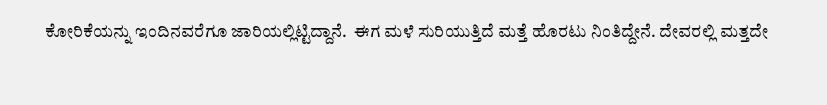ಕೋರಿಕೆಯನ್ನು ಇಂದಿನವರೆಗೂ ಜಾರಿಯಲ್ಲಿಟ್ಟಿದ್ದಾನೆ.  ಈಗ ಮಳೆ ಸುರಿಯುತ್ತಿದೆ ಮತ್ತೆ ಹೊರಟು ನಿಂತಿದ್ದೇನೆ. ದೇವರಲ್ಲಿ ಮತ್ತದೇ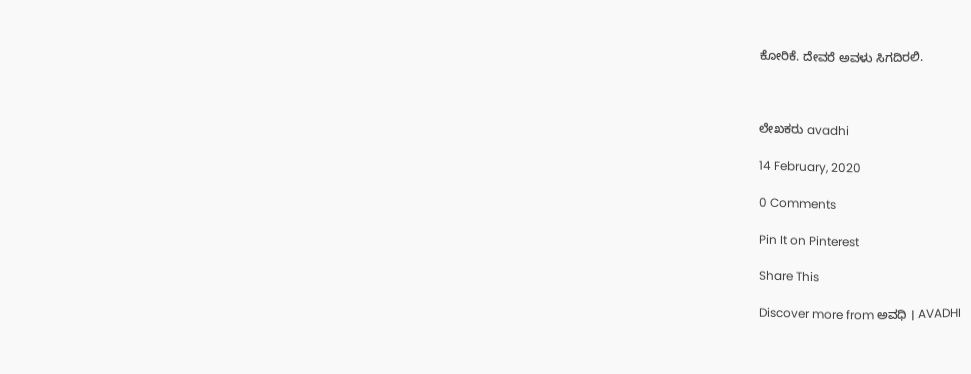ಕೋರಿಕೆ. ದೇವರೆ ಅವಳು ಸಿಗದಿರಲಿ.



ಲೇಖಕರು avadhi

14 February, 2020

0 Comments

Pin It on Pinterest

Share This

Discover more from ಅವಧಿ । AVADHI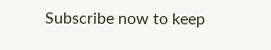Subscribe now to keep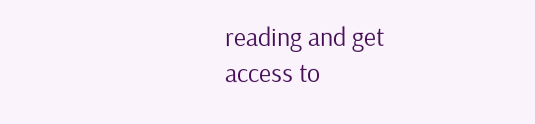reading and get access to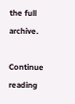the full archive.

Continue reading